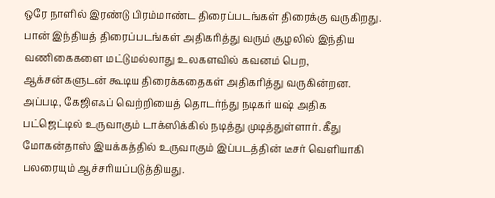ஒரே நாளில் இரண்டு பிரம்மாண்ட திரைப்படங்கள் திரைக்கு வருகிறது.
பான் இந்தியத் திரைப்படங்கள் அதிகரித்து வரும் சூழலில் இந்திய வணிகைகளை மட்டுமல்லாது உலகளவில் கவனம் பெற, ஆக்சன்களுடன் கூடிய திரைக்கதைகள் அதிகரித்து வருகின்றன.
அப்படி, கேஜிஎஃப் வெற்றியைத் தொடர்ந்து நடிகர் யஷ் அதிக பட்ஜெட்டில் உருவாகும் டாக்ஸிக்கில் நடித்து முடித்துள்ளார். கீது மோகன்தாஸ் இயக்கத்தில் உருவாகும் இப்படத்தின் டீசர் வெளியாகி பலரையும் ஆச்சரியப்படுத்தியது.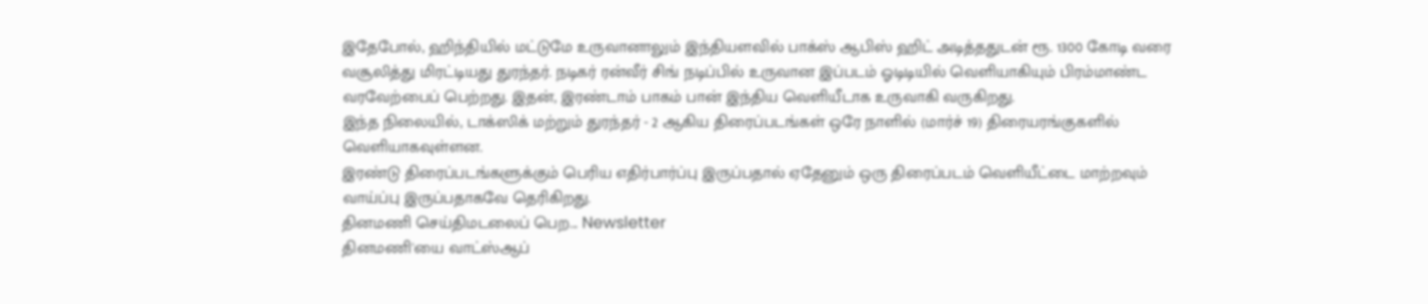இதேபோல், ஹிந்தியில் மட்டுமே உருவானாலும் இந்தியளவில் பாக்ஸ் ஆபிஸ் ஹிட் அடித்ததுடன் ரூ. 1300 கோடி வரை வசூலித்து மிரட்டியது துரந்தர். நடிகர் ரன்வீர் சிங் நடிப்பில் உருவான இப்படம் ஓடிடியில் வெளியாகியும் பிரம்மாண்ட வரவேற்பைப் பெற்றது. இதன், இரண்டாம் பாகம் பான் இந்திய வெளியீடாக உருவாகி வருகிறது.
இந்த நிலையில், டாக்ஸிக் மற்றும் துரந்தர் - 2 ஆகிய திரைப்படங்கள் ஒரே நாளில் (மார்ச் 19) திரையரங்குகளில் வெளியாகவுள்ளன.
இரண்டு திரைப்படங்களுக்கும் பெரிய எதிர்பார்ப்பு இருப்பதால் ஏதேனும் ஒரு திரைப்படம் வெளியீட்டை மாற்றவும் வாய்ப்பு இருப்பதாகவே தெரிகிறது.
தினமணி செய்திமடலைப் பெற... Newsletter
தினமணி'யை வாட்ஸ்ஆப்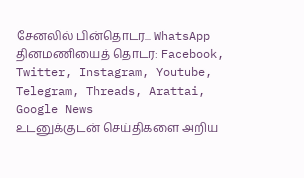சேனலில் பின்தொடர... WhatsApp
தினமணியைத் தொடர: Facebook, Twitter, Instagram, Youtube, Telegram, Threads, Arattai, Google News
உடனுக்குடன் செய்திகளை அறிய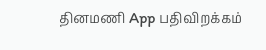தினமணி App பதிவிறக்கம்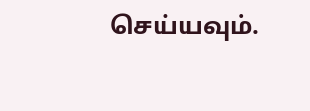செய்யவும்.